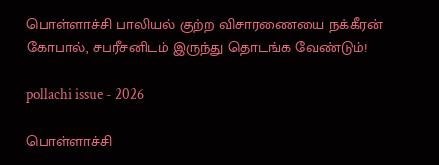பொள்ளாச்சி பாலியல் குற்ற விசாரணையை நக்கீரன் கோபால், சபரீசனிடம் இருந்து தொடங்க வேண்டும்!

pollachi issue - 2026

பொள்ளாச்சி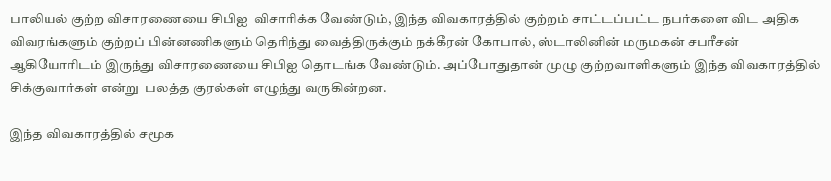பாலியல் குற்ற விசாரணையை சிபிஐ  விசாரிக்க வேண்டும், இந்த விவகாரத்தில் குற்றம் சாட்டப்பட்ட நபர்களை விட அதிக விவரங்களும் குற்றப் பின்னணிகளும் தெரிந்து வைத்திருக்கும் நக்கீரன் கோபால், ஸ்டாலினின் மருமகன் சபரீசன் ஆகியோரிடம் இருந்து விசாரணையை சிபிஐ தொடங்க வேண்டும். அப்போதுதான் முழு குற்றவாளிகளும் இந்த விவகாரத்தில் சிக்குவார்கள் என்று  பலத்த குரல்கள் எழுந்து வருகின்றன.

இந்த விவகாரத்தில் சமூக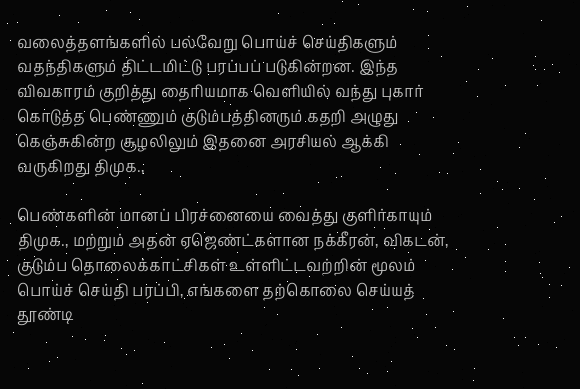வலைத்தளங்களில் பல்வேறு பொய்ச் செய்திகளும் வதந்திகளும் திட்டமிட்டு பரப்பப் படுகின்றன. இந்த விவகாரம் குறித்து தைரியமாக வெளியில் வந்து புகார் கொடுத்த பெண்ணும் குடும்பத்தினரும் கதறி அழுது கெஞ்சுகின்ற சூழலிலும் இதனை அரசியல் ஆக்கி வருகிறது திமுக.,

பெண்களின் மானப் பிரச்னையை வைத்து குளிர்காயும் திமுக., மற்றும் அதன் ஏஜெண்ட்களான நக்கீரன், விகடன், குடும்ப தொலைக்காட்சிகள் உள்ளிட்டவற்றின் மூலம் பொய்ச் செய்தி பரப்பி, எங்களை தற்கொலை செய்யத் தூண்டி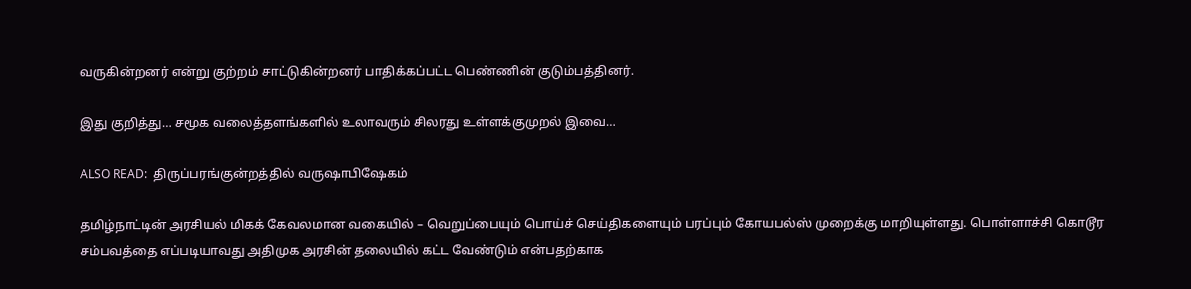வருகின்றனர் என்று குற்றம் சாட்டுகின்றனர் பாதிக்கப்பட்ட பெண்ணின் குடும்பத்தினர்.

இது குறித்து… சமூக வலைத்தளங்களில் உலாவரும் சிலரது உள்ளக்குமுறல் இவை…

ALSO READ:  திருப்பரங்குன்றத்தில் வருஷாபிஷேகம்

தமிழ்நாட்டின் அரசியல் மிகக் கேவலமான வகையில் – வெறுப்பையும் பொய்ச் செய்திகளையும் பரப்பும் கோயபல்ஸ் முறைக்கு மாறியுள்ளது. பொள்ளாச்சி கொடூர சம்பவத்தை எப்படியாவது அதிமுக அரசின் தலையில் கட்ட வேண்டும் என்பதற்காக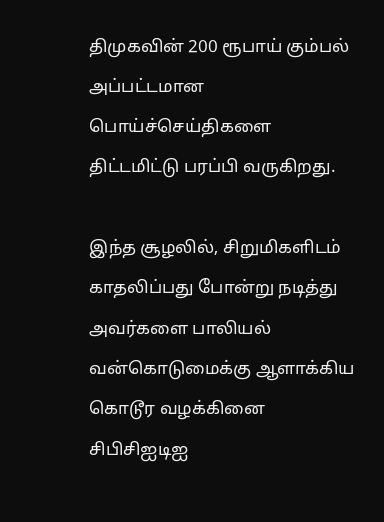திமுகவின் 200 ரூபாய் கும்பல் அப்பட்டமான பொய்ச்செய்திகளை திட்டமிட்டு பரப்பி வருகிறது.

இந்த சூழலில், சிறுமிகளிடம் காதலிப்பது போன்று நடித்து அவர்களை பாலியல் வன்கொடுமைக்கு ஆளாக்கிய கொடூர வழக்கினை சிபிசிஐடிஐ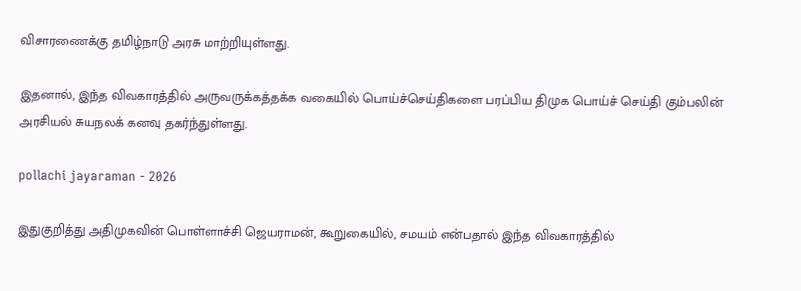விசாரணைக்கு தமிழ்நாடு அரசு மாற்றியுள்ளது.

இதனால், இந்த விவகாரத்தில் அருவருக்கத்தக்க வகையில் பொய்ச்செய்திகளை பரப்பிய திமுக பொய்ச் செய்தி கும்பலின் அரசியல் சுயநலக் கனவு தகர்ந்துள்ளது.

pollachi jayaraman - 2026

இதுகுறித்து அதிமுகவின் பொள்ளாச்சி ஜெயராமன், கூறுகையில், சமயம் என்பதால் இந்த விவகாரத்தில்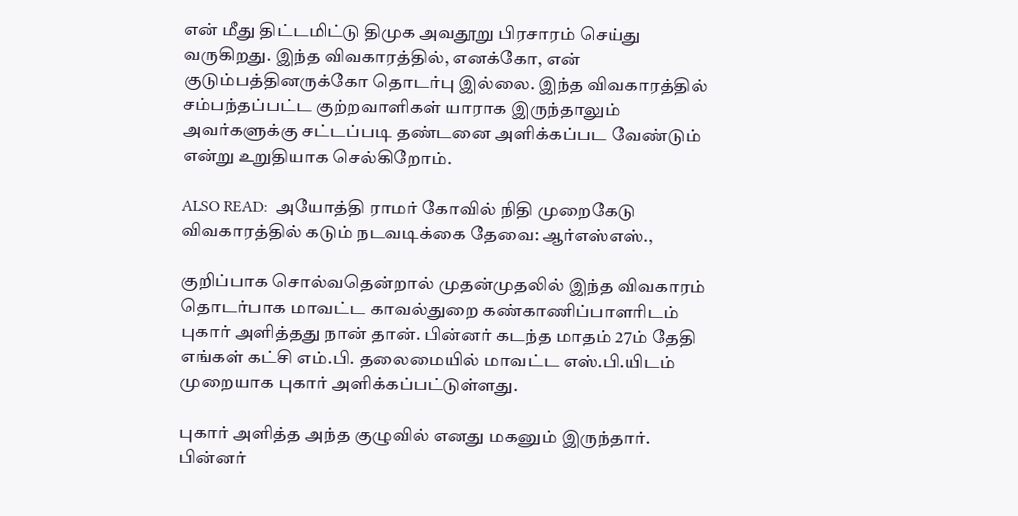என் மீது திட்டமிட்டு திமுக அவதூறு பிரசாரம் செய்து வருகிறது. இந்த விவகாரத்தில், எனக்கோ, என் குடும்பத்தினருக்கோ தொடர்பு இல்லை. இந்த விவகாரத்தில் சம்பந்தப்பட்ட குற்றவாளிகள் யாராக இருந்தாலும் அவர்களுக்கு சட்டப்படி தண்டனை அளிக்கப்பட வேண்டும் என்று உறுதியாக செல்கிறோம்.

ALSO READ:  அயோத்தி ராமர் கோவில் நிதி முறைகேடு விவகாரத்தில் கடும் நடவடிக்கை தேவை: ஆர்எஸ்எஸ்.,

குறிப்பாக சொல்வதென்றால் முதன்முதலில் இந்த விவகாரம் தொடர்பாக மாவட்ட காவல்துறை கண்காணிப்பாளரிடம் புகார் அளித்தது நான் தான். பின்னர் கடந்த மாதம் 27ம் தேதி எங்கள் கட்சி எம்.பி. தலைமையில் மாவட்ட எஸ்.பி.யிடம் முறையாக புகார் அளிக்கப்பட்டுள்ளது.

புகார் அளித்த அந்த குழுவில் எனது மகனும் இருந்தார். பின்னர்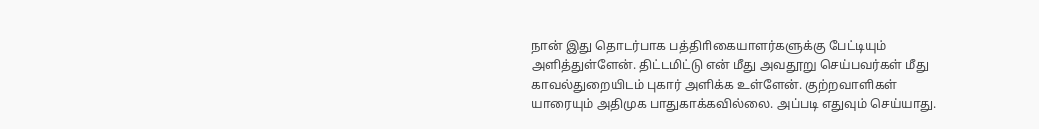நான் இது தொடர்பாக பத்திாிகையாளர்களுக்கு பேட்டியும் அளித்துள்ளேன். திட்டமிட்டு என் மீது அவதூறு செய்பவர்கள் மீது காவல்துறையிடம் புகார் அளிக்க உள்ளேன். குற்றவாளிகள் யாரையும் அதிமுக பாதுகாக்கவில்லை. அப்படி எதுவும் செய்யாது.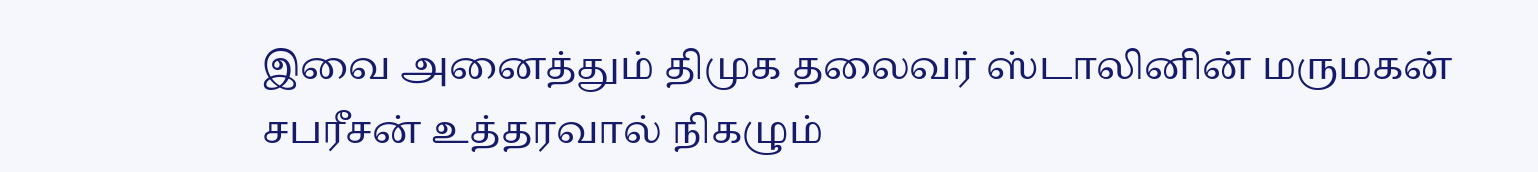இவை அனைத்தும் திமுக தலைவர் ஸ்டாலினின் மருமகன் சபரீசன் உத்தரவால் நிகழும்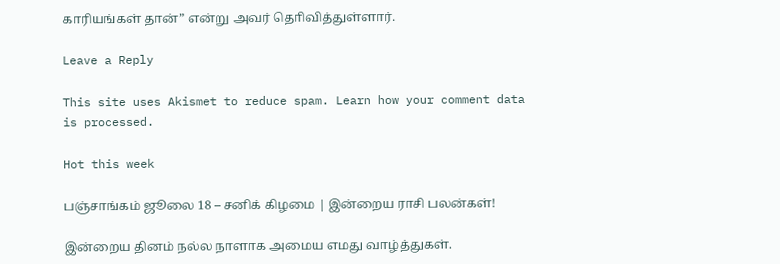காரியங்கள் தான்” என்று அவர் தொிவித்துள்ளார்.

Leave a Reply

This site uses Akismet to reduce spam. Learn how your comment data is processed.

Hot this week

பஞ்சாங்கம் ஜூலை 18 – சனிக் கிழமை | இன்றைய ராசி பலன்கள்!

இன்றைய தினம் நல்ல நாளாக அமைய எமது வாழ்த்துகள்.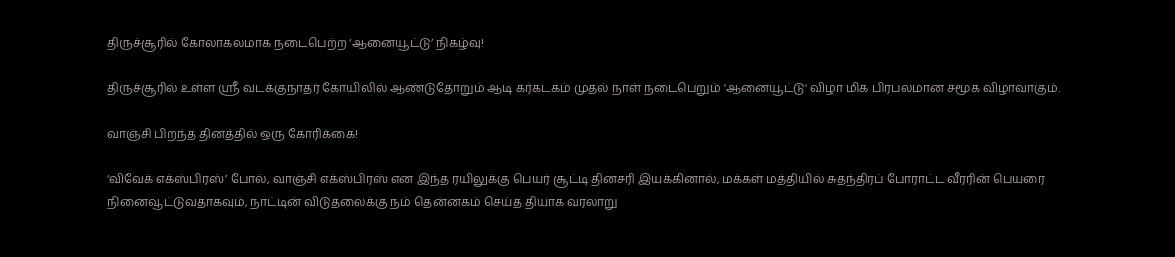திருச்சூரில் கோலாகலமாக நடைபெற்ற ‘ஆனையூட்டு’ நிகழ்வு!

திருச்சூரில் உள்ள ஸ்ரீ வடக்குநாதர் கோயிலில் ஆண்டுதோறும் ஆடி கர்கடகம் முதல் நாள் நடைபெறும் 'ஆனையூட்டு' விழா மிக பிரபலமான சமூக விழாவாகும்.

வாஞ்சி பிறந்த தினத்தில் ஒரு கோரிக்கை!

‘விவேக் எக்ஸ்பிரஸ்’ போல், வாஞ்சி எக்ஸ்பிரஸ் என இந்த ரயிலுக்கு பெயர் சூட்டி தினசரி இயக்கினால், மக்கள் மத்தியில் சுதந்திரப் போராட்ட வீரரின் பெயரை நினைவூட்டுவதாகவும், நாட்டின் விடுதலைக்கு நம் தென்னகம் செய்த தியாக வரலாறு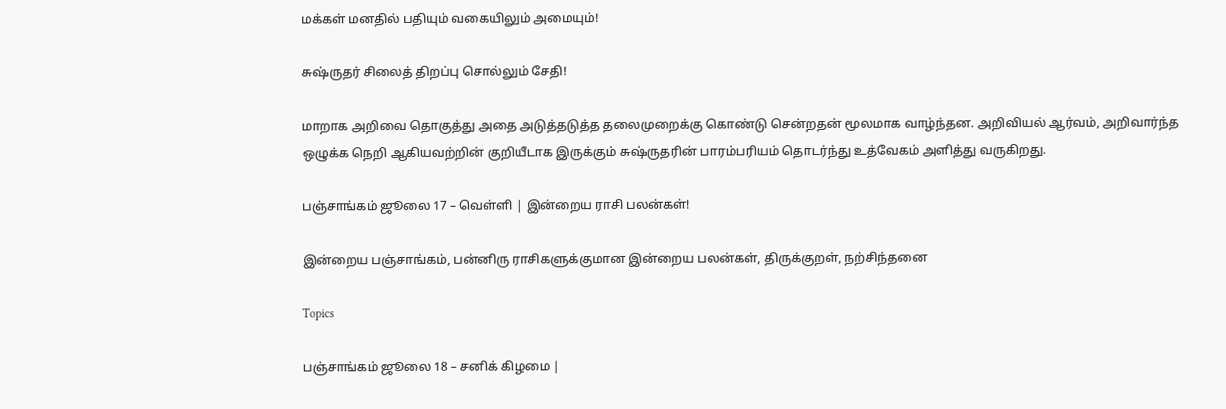மக்கள் மனதில் பதியும் வகையிலும் அமையும்!

சுஷ்ருதர் சிலைத் திறப்பு சொல்லும் சேதி!

மாறாக அறிவை தொகுத்து அதை அடுத்தடுத்த தலைமுறைக்கு கொண்டு சென்றதன் மூலமாக வாழ்ந்தன. அறிவியல் ஆர்வம், அறிவார்ந்த ஒழுக்க நெறி ஆகியவற்றின் குறியீடாக இருக்கும் சுஷ்ருதரின் பாரம்பரியம் தொடர்ந்து உத்வேகம் அளித்து வருகிறது.

பஞ்சாங்கம் ஜூலை 17 – வெள்ளி | இன்றைய ராசி பலன்கள்!

இன்றைய பஞ்சாங்கம், பன்னிரு ராசிகளுக்குமான இன்றைய பலன்கள், திருக்குறள், நற்சிந்தனை

Topics

பஞ்சாங்கம் ஜூலை 18 – சனிக் கிழமை |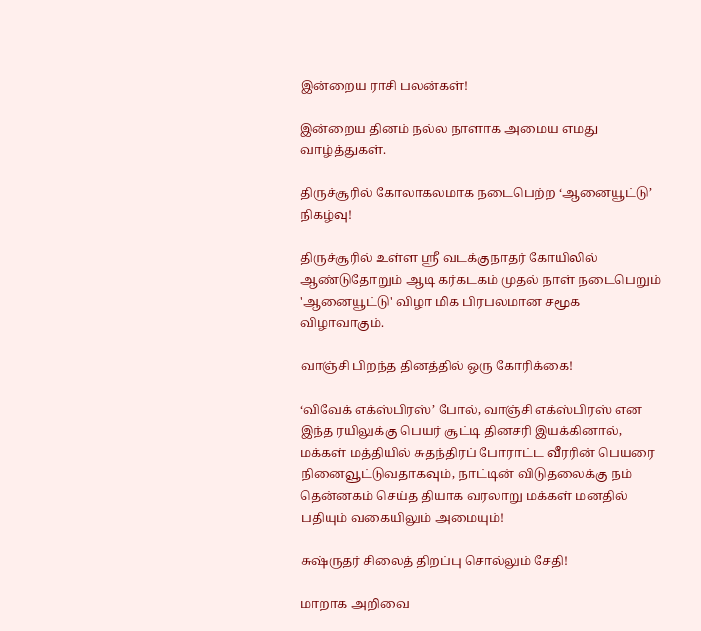இன்றைய ராசி பலன்கள்!

இன்றைய தினம் நல்ல நாளாக அமைய எமது வாழ்த்துகள்.

திருச்சூரில் கோலாகலமாக நடைபெற்ற ‘ஆனையூட்டு’ நிகழ்வு!

திருச்சூரில் உள்ள ஸ்ரீ வடக்குநாதர் கோயிலில் ஆண்டுதோறும் ஆடி கர்கடகம் முதல் நாள் நடைபெறும் 'ஆனையூட்டு' விழா மிக பிரபலமான சமூக விழாவாகும்.

வாஞ்சி பிறந்த தினத்தில் ஒரு கோரிக்கை!

‘விவேக் எக்ஸ்பிரஸ்’ போல், வாஞ்சி எக்ஸ்பிரஸ் என இந்த ரயிலுக்கு பெயர் சூட்டி தினசரி இயக்கினால், மக்கள் மத்தியில் சுதந்திரப் போராட்ட வீரரின் பெயரை நினைவூட்டுவதாகவும், நாட்டின் விடுதலைக்கு நம் தென்னகம் செய்த தியாக வரலாறு மக்கள் மனதில் பதியும் வகையிலும் அமையும்!

சுஷ்ருதர் சிலைத் திறப்பு சொல்லும் சேதி!

மாறாக அறிவை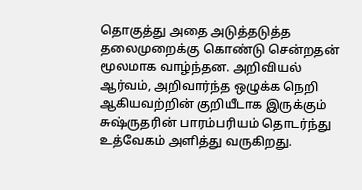தொகுத்து அதை அடுத்தடுத்த தலைமுறைக்கு கொண்டு சென்றதன் மூலமாக வாழ்ந்தன. அறிவியல் ஆர்வம், அறிவார்ந்த ஒழுக்க நெறி ஆகியவற்றின் குறியீடாக இருக்கும் சுஷ்ருதரின் பாரம்பரியம் தொடர்ந்து உத்வேகம் அளித்து வருகிறது.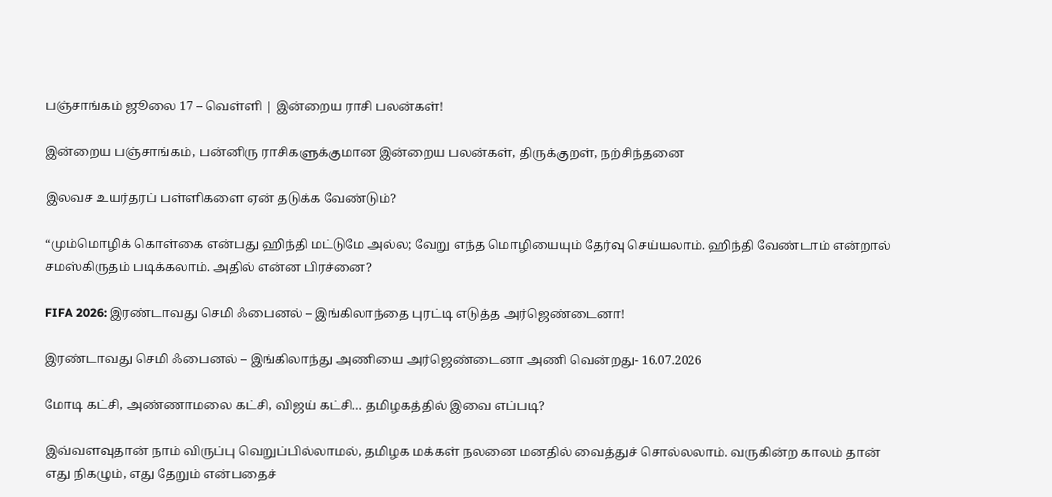பஞ்சாங்கம் ஜூலை 17 – வெள்ளி | இன்றைய ராசி பலன்கள்!

இன்றைய பஞ்சாங்கம், பன்னிரு ராசிகளுக்குமான இன்றைய பலன்கள், திருக்குறள், நற்சிந்தனை

இலவச உயர்தரப் பள்ளிகளை ஏன் தடுக்க வேண்டும்?

“மும்மொழிக் கொள்கை என்பது ஹிந்தி மட்டுமே அல்ல; வேறு எந்த மொழியையும் தேர்வு செய்யலாம். ஹிந்தி வேண்டாம் என்றால் சமஸ்கிருதம் படிக்கலாம். அதில் என்ன பிரச்னை?

FIFA 2026: இரண்டாவது செமி ஃபைனல் – இங்கிலாந்தை புரட்டி எடுத்த அர்ஜெண்டைனா!

இரண்டாவது செமி ஃபைனல் – இங்கிலாந்து அணியை அர்ஜெண்டைனா அணி வென்றது- 16.07.2026

மோடி கட்சி, அண்ணாமலை கட்சி, விஜய் கட்சி… தமிழகத்தில் இவை எப்படி?

இவ்வளவுதான் நாம் விருப்பு வெறுப்பில்லாமல், தமிழக மக்கள் நலனை மனதில் வைத்துச் சொல்லலாம். வருகின்ற காலம் தான் எது நிகழும், எது தேறும் என்பதைச்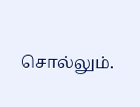சொல்லும்.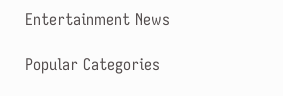Entertainment News

Popular Categories